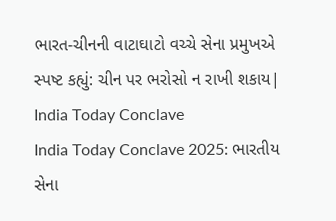ભારત-ચીનની વાટાઘાટો વચ્ચે સેના પ્રમુખએ સ્પષ્ટ કહ્યું: ચીન પર ભરોસો ન રાખી શકાય| India Today Conclave
India Today Conclave 2025: ભારતીય સેના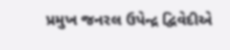પ્રમુખ જનરલ ઉપેન્દ્ર દ્વિવેદીએ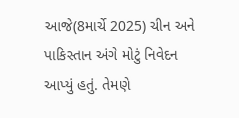આજે(8માર્ચે 2025) ચીન અને પાકિસ્તાન અંગે મોટું નિવેદન આપ્યું હતું. તેમણે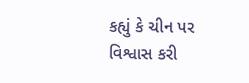કહ્યું કે ચીન પર વિશ્વાસ કરી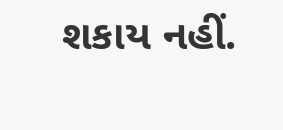શકાય નહીં.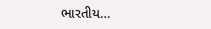ભારતીય…